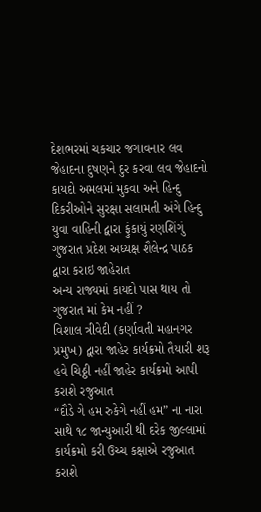દેશભરમાં ચકચાર જગાવનાર લવ જેહાદના દુષણને દુર કરવા લવ જેહાદનો કાયદો અમલમાં મુકવા અને હિન્દુ દિકરીઓને સુરક્ષા સલામતી અંગે હિન્દુ યુવા વાહિની દ્વારા ફુંકાયું રણશિંગું
ગુજરાત પ્રદેશ અધ્યક્ષ શૈલેન્દ્ર પાઠક દ્વારા કરાઇ જાહેરાત
અન્ય રાજ્યમાં કાયદો પાસ થાય તો ગુજરાત માં કેમ નહીં ?
વિશાલ ત્રીવેદી (કર્ણાવતી મહાનગર પ્રમુખ) દ્વારા જાહેર કાર્યક્રમો તૈયારી શરૂ
હવે ચિઠ્ઠી નહીં જાહેર કાર્યક્રમો આપી કરાશે રજુઆત
“દૌડે ગે હમ રુકેગે નહીં હમ” ના નારા સાથે ૧૮ જાન્યુઆરી થી દરેક જીલ્લામાં કાર્યક્રમો કરી ઉચ્ચ કક્ષાએ રજુઆત કરાશે